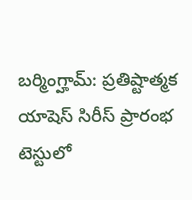బర్మింగ్హామ్: ప్రతిష్టాత్మక యాషెస్ సిరీస్ ప్రారంభ టెస్టులో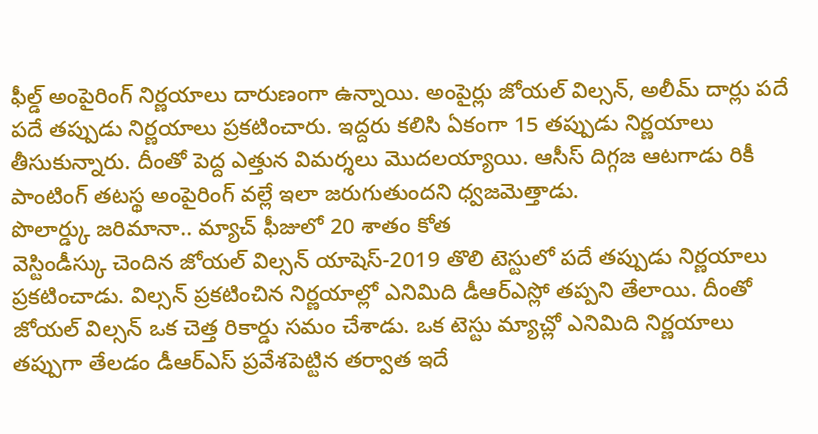ఫీల్డ్ అంపైరింగ్ నిర్ణయాలు దారుణంగా ఉన్నాయి. అంపైర్లు జోయల్ విల్సన్, అలీమ్ దార్లు పదే పదే తప్పుడు నిర్ణయాలు ప్రకటించారు. ఇద్దరు కలిసి ఏకంగా 15 తప్పుడు నిర్ణయాలు తీసుకున్నారు. దీంతో పెద్ద ఎత్తున విమర్శలు మొదలయ్యాయి. ఆసీస్ దిగ్గజ ఆటగాడు రికీ పాంటింగ్ తటస్థ అంపైరింగ్ వల్లే ఇలా జరుగుతుందని ధ్వజమెత్తాడు.
పొలార్డ్కు జరిమానా.. మ్యాచ్ ఫీజులో 20 శాతం కోత
వెస్టిండీస్కు చెందిన జోయల్ విల్సన్ యాషెస్-2019 తొలి టెస్టులో పదే తప్పుడు నిర్ణయాలు ప్రకటించాడు. విల్సన్ ప్రకటించిన నిర్ణయాల్లో ఎనిమిది డీఆర్ఎస్లో తప్పని తేలాయి. దీంతో జోయల్ విల్సన్ ఒక చెత్త రికార్డు సమం చేశాడు. ఒక టెస్టు మ్యాచ్లో ఎనిమిది నిర్ణయాలు తప్పుగా తేలడం డీఆర్ఎస్ ప్రవేశపెట్టిన తర్వాత ఇదే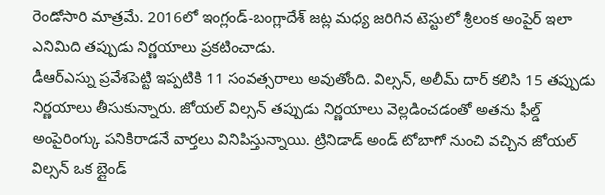రెండోసారి మాత్రమే. 2016లో ఇంగ్లండ్-బంగ్లాదేశ్ జట్ల మధ్య జరిగిన టెస్టులో శ్రీలంక అంపైర్ ఇలా ఎనిమిది తప్పుడు నిర్ణయాలు ప్రకటించాడు.
డీఆర్ఎస్ను ప్రవేశపెట్టి ఇప్పటికి 11 సంవత్సరాలు అవుతోంది. విల్సన్, అలీమ్ దార్ కలిసి 15 తప్పుడు నిర్ణయాలు తీసుకున్నారు. జోయల్ విల్సన్ తప్పుడు నిర్ణయాలు వెల్లడించడంతో అతను ఫీల్డ్ అంపైరింగ్కు పనికిరాడనే వార్తలు వినిపిస్తున్నాయి. ట్రినిడాడ్ అండ్ టోబాగో నుంచి వచ్చిన జోయల్ విల్సన్ ఒక బ్లైండ్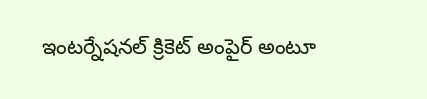ఇంటర్నేషనల్ క్రికెట్ అంపైర్ అంటూ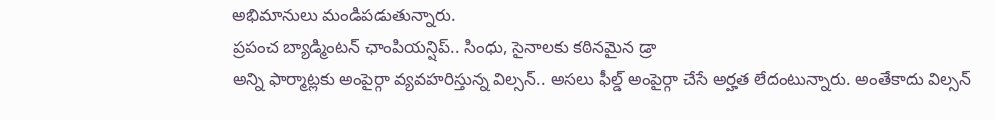అభిమానులు మండిపడుతున్నారు.
ప్రపంచ బ్యాడ్మింటన్ ఛాంపియన్షిప్.. సింధు, సైనాలకు కఠినమైన డ్రా
అన్ని ఫార్మాట్లకు అంపైర్గా వ్యవహరిస్తున్న విల్సన్.. అసలు ఫీల్డ్ అంపైర్గా చేసే అర్హత లేదంటున్నారు. అంతేకాదు విల్సన్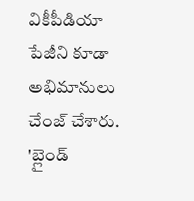వికీపీడియా పేజీని కూడా అభిమానులు చేంజ్ చేశారు. 'బ్లైండ్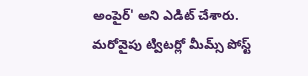అంపైర్' అని ఎడిట్ చేశారు. మరోవైపు ట్విటర్లో మీమ్స్ పోస్ట్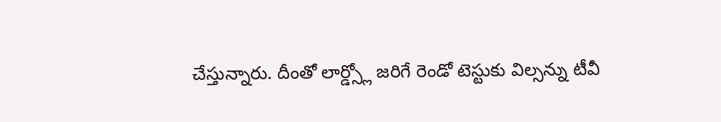చేస్తున్నారు. దీంతో లార్డ్స్లో జరిగే రెండో టెస్టుకు విల్సన్ను టీవీ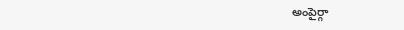అంపైర్గా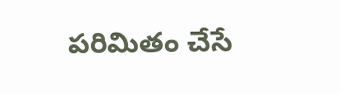పరిమితం చేసే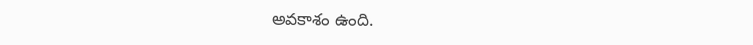అవకాశం ఉంది.